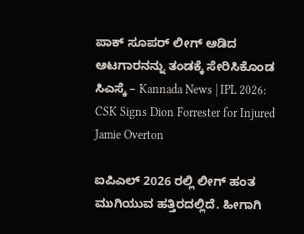ಪಾಕ್ ಸೂಪರ್ ಲೀಗ್ ಆಡಿದ ಆಟಗಾರನನ್ನು ತಂಡಕ್ಕೆ ಸೇರಿಸಿಕೊಂಡ ಸಿಎಸ್ಕೆ – Kannada News | IPL 2026: CSK Signs Dion Forrester for Injured Jamie Overton

ಐಪಿಎಲ್ 2026 ರಲ್ಲಿ ಲೀಗ್ ಹಂತ ಮುಗಿಯುವ ಹತ್ತಿರದಲ್ಲಿದೆ. ಹೀಗಾಗಿ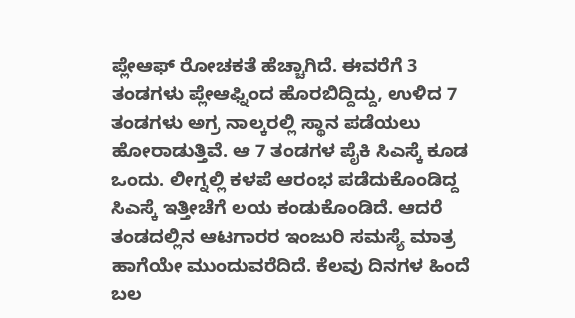ಪ್ಲೇಆಫ್ ರೋಚಕತೆ ಹೆಚ್ಚಾಗಿದೆ. ಈವರೆಗೆ 3 ತಂಡಗಳು ಪ್ಲೇಆಫ್ನಿಂದ ಹೊರಬಿದ್ದಿದ್ದು, ಉಳಿದ 7 ತಂಡಗಳು ಅಗ್ರ ನಾಲ್ಕರಲ್ಲಿ ಸ್ಥಾನ ಪಡೆಯಲು ಹೋರಾಡುತ್ತಿವೆ. ಆ 7 ತಂಡಗಳ ಪೈಕಿ ಸಿಎಸ್ಕೆ ಕೂಡ ಒಂದು. ಲೀಗ್ನಲ್ಲಿ ಕಳಪೆ ಆರಂಭ ಪಡೆದುಕೊಂಡಿದ್ದ ಸಿಎಸ್ಕೆ ಇತ್ತೀಚೆಗೆ ಲಯ ಕಂಡುಕೊಂಡಿದೆ. ಆದರೆ ತಂಡದಲ್ಲಿನ ಆಟಗಾರರ ಇಂಜುರಿ ಸಮಸ್ಯೆ ಮಾತ್ರ ಹಾಗೆಯೇ ಮುಂದುವರೆದಿದೆ. ಕೆಲವು ದಿನಗಳ ಹಿಂದೆ ಬಲ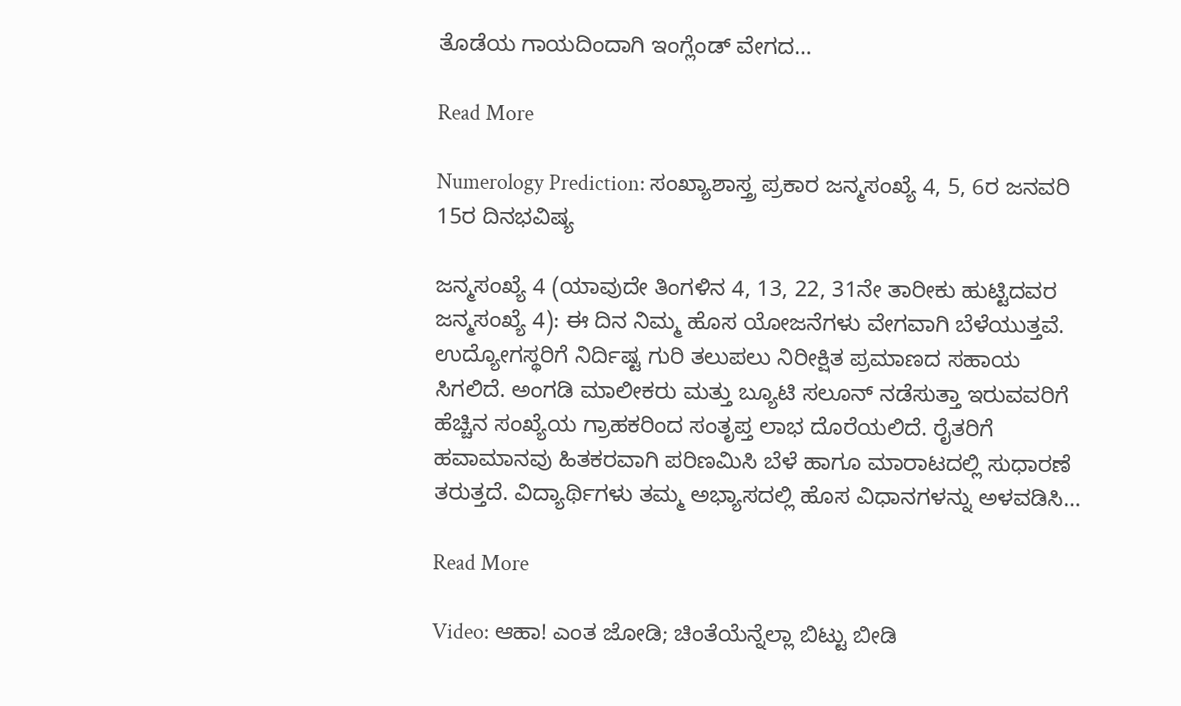ತೊಡೆಯ ಗಾಯದಿಂದಾಗಿ ಇಂಗ್ಲೆಂಡ್ ವೇಗದ…

Read More

Numerology Prediction: ಸಂಖ್ಯಾಶಾಸ್ತ್ರ ಪ್ರಕಾರ ಜನ್ಮಸಂಖ್ಯೆ 4, 5, 6ರ ಜನವರಿ 15ರ ದಿನಭವಿಷ್ಯ

ಜನ್ಮಸಂಖ್ಯೆ 4 (ಯಾವುದೇ ತಿಂಗಳಿನ 4, 13, 22, 31ನೇ ತಾರೀಕು ಹುಟ್ಟಿದವರ ಜನ್ಮಸಂಖ್ಯೆ 4): ಈ ದಿನ ನಿಮ್ಮ ಹೊಸ ಯೋಜನೆಗಳು ವೇಗವಾಗಿ ಬೆಳೆಯುತ್ತವೆ. ಉದ್ಯೋಗಸ್ಥರಿಗೆ ನಿರ್ದಿಷ್ಟ ಗುರಿ ತಲುಪಲು ನಿರೀಕ್ಷಿತ ಪ್ರಮಾಣದ ಸಹಾಯ ಸಿಗಲಿದೆ. ಅಂಗಡಿ ಮಾಲೀಕರು ಮತ್ತು ಬ್ಯೂಟಿ ಸಲೂನ್ ನಡೆಸುತ್ತಾ ಇರುವವರಿಗೆ ಹೆಚ್ಚಿನ ಸಂಖ್ಯೆಯ ಗ್ರಾಹಕರಿಂದ ಸಂತೃಪ್ತ ಲಾಭ ದೊರೆಯಲಿದೆ. ರೈತರಿಗೆ ಹವಾಮಾನವು ಹಿತಕರವಾಗಿ ಪರಿಣಮಿಸಿ ಬೆಳೆ ಹಾಗೂ ಮಾರಾಟದಲ್ಲಿ ಸುಧಾರಣೆ ತರುತ್ತದೆ. ವಿದ್ಯಾರ್ಥಿಗಳು ತಮ್ಮ ಅಭ್ಯಾಸದಲ್ಲಿ ಹೊಸ ವಿಧಾನಗಳನ್ನು ಅಳವಡಿಸಿ…

Read More

Video: ಆಹಾ! ಎಂತ ಜೋಡಿ; ಚಿಂತೆಯೆನ್ನೆಲ್ಲಾ ಬಿಟ್ಟು ಬೀಡಿ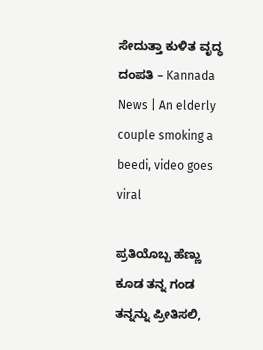ಸೇದುತ್ತಾ ಕುಳಿತ ವೃದ್ಧ ದಂಪತಿ – Kannada News | An elderly couple smoking a beedi, video goes viral

ಪ್ರತಿಯೊಬ್ಬ ಹೆಣ್ಣು ಕೂಡ ತನ್ನ ಗಂಡ ತನ್ನನ್ನು ಪ್ರೀತಿಸಲಿ,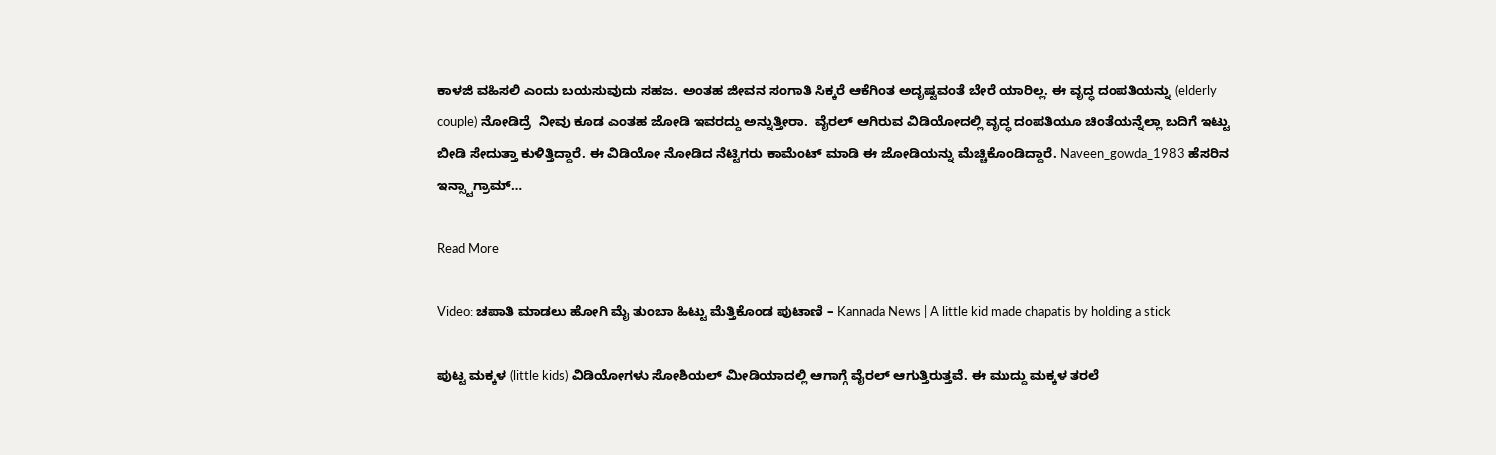ಕಾಳಜಿ ವಹಿಸಲಿ ಎಂದು ಬಯಸುವುದು ಸಹಜ. ಅಂತಹ ಜೀವನ ಸಂಗಾತಿ ಸಿಕ್ಕರೆ ಆಕೆಗಿಂತ ಅದೃಷ್ಟವಂತೆ ಬೇರೆ ಯಾರಿಲ್ಲ. ಈ ವೃದ್ಧ ದಂಪತಿಯನ್ನು (elderly couple) ನೋಡಿದ್ರೆ  ನೀವು ಕೂಡ ಎಂತಹ ಜೋಡಿ ಇವರದ್ದು ಅನ್ನುತ್ತೀರಾ.  ವೈರಲ್ ಆಗಿರುವ ವಿಡಿಯೋದಲ್ಲಿ ವೃದ್ಧ ದಂಪತಿಯೂ ಚಿಂತೆಯನ್ನೆಲ್ಲಾ ಬದಿಗೆ ಇಟ್ಟು  ಬೀಡಿ ಸೇದುತ್ತಾ ಕುಳಿತ್ತಿದ್ದಾರೆ. ಈ ವಿಡಿಯೋ ನೋಡಿದ ನೆಟ್ಟಿಗರು ಕಾಮೆಂಟ್ ಮಾಡಿ ಈ ಜೋಡಿಯನ್ನು ಮೆಚ್ಚಿಕೊಂಡಿದ್ದಾರೆ. Naveen_gowda_1983 ಹೆಸರಿನ ಇನ್ಸ್ಟಾಗ್ರಾಮ್…

Read More

Video: ಚಪಾತಿ ಮಾಡಲು ಹೋಗಿ ಮೈ ತುಂಬಾ ಹಿಟ್ಟು ಮೆತ್ತಿಕೊಂಡ ಪುಟಾಣಿ – Kannada News | A little kid made chapatis by holding a stick

ಪುಟ್ಟ ಮಕ್ಕಳ (little kids) ವಿಡಿಯೋಗಳು ಸೋಶಿಯಲ್ ಮೀಡಿಯಾದಲ್ಲಿ ಆಗಾಗ್ಗೆ ವೈರಲ್ ಆಗುತ್ತಿರುತ್ತವೆ. ಈ ಮುದ್ದು ಮಕ್ಕಳ ತರಲೆ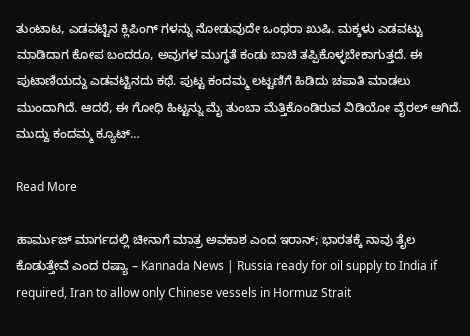ತುಂಟಾಟ, ಎಡವಟ್ಟಿನ ಕ್ಲಿಪಿಂಗ್ ಗಳನ್ನು ನೋಡುವುದೇ ಒಂಥರಾ ಖುಷಿ. ಮಕ್ಕಳು ಎಡವಟ್ಟು ಮಾಡಿದಾಗ ಕೋಪ ಬಂದರೂ, ಅವುಗಳ ಮುಗ್ಧತೆ ಕಂಡು ಬಾಚಿ ತಪ್ಪಿಕೊಳ್ಳಬೇಕಾಗುತ್ತದೆ. ಈ ಪುಟಾಣಿಯದ್ದು ಎಡವಟ್ಟಿನದು ಕಥೆ. ಪುಟ್ಟ ಕಂದಮ್ಮ ಲಟ್ಟಣಿಗೆ ಹಿಡಿದು ಚಪಾತಿ ಮಾಡಲು ಮುಂದಾಗಿದೆ. ಆದರೆ, ಈ ಗೋಧಿ ಹಿಟ್ಟನ್ನು ಮೈ ತುಂಬಾ ಮೆತ್ತಿಕೊಂಡಿರುವ ವಿಡಿಯೋ ವೈರಲ್ ಆಗಿದೆ. ಮುದ್ದು ಕಂದಮ್ಮ ಕ್ಯೂಟ್…

Read More

ಹಾರ್ಮುಜ್ ಮಾರ್ಗದಲ್ಲಿ ಚೀನಾಗೆ ಮಾತ್ರ ಅವಕಾಶ ಎಂದ ಇರಾನ್; ಭಾರತಕ್ಕೆ ನಾವು ತೈಲ ಕೊಡುತ್ತೇವೆ ಎಂದ ರಷ್ಯಾ – Kannada News | Russia ready for oil supply to India if required, Iran to allow only Chinese vessels in Hormuz Strait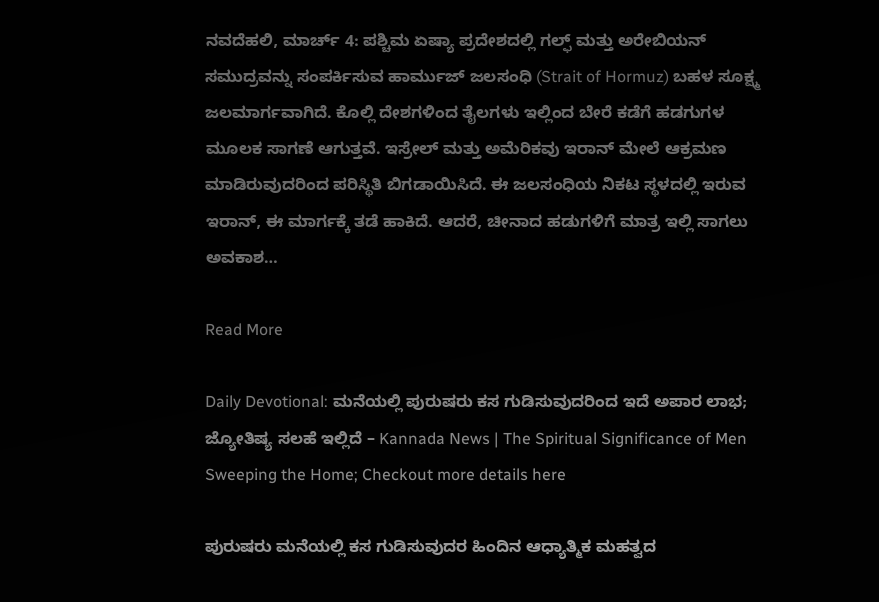ನವದೆಹಲಿ, ಮಾರ್ಚ್ 4: ಪಶ್ಚಿಮ ಏಷ್ಯಾ ಪ್ರದೇಶದಲ್ಲಿ ಗಲ್ಫ್ ಮತ್ತು ಅರೇಬಿಯನ್ ಸಮುದ್ರವನ್ನು ಸಂಪರ್ಕಿಸುವ ಹಾರ್ಮುಜ್ ಜಲಸಂಧಿ (Strait of Hormuz) ಬಹಳ ಸೂಕ್ಷ್ಮ ಜಲಮಾರ್ಗವಾಗಿದೆ. ಕೊಲ್ಲಿ ದೇಶಗಳಿಂದ ತೈಲಗಳು ಇಲ್ಲಿಂದ ಬೇರೆ ಕಡೆಗೆ ಹಡಗುಗಳ ಮೂಲಕ ಸಾಗಣೆ ಆಗುತ್ತವೆ. ಇಸ್ರೇಲ್ ಮತ್ತು ಅಮೆರಿಕವು ಇರಾನ್ ಮೇಲೆ ಆಕ್ರಮಣ ಮಾಡಿರುವುದರಿಂದ ಪರಿಸ್ಥಿತಿ ಬಿಗಡಾಯಿಸಿದೆ. ಈ ಜಲಸಂಧಿಯ ನಿಕಟ ಸ್ಥಳದಲ್ಲಿ ಇರುವ ಇರಾನ್, ಈ ಮಾರ್ಗಕ್ಕೆ ತಡೆ ಹಾಕಿದೆ. ಆದರೆ, ಚೀನಾದ ಹಡುಗಳಿಗೆ ಮಾತ್ರ ಇಲ್ಲಿ ಸಾಗಲು ಅವಕಾಶ…

Read More

Daily Devotional: ಮನೆಯಲ್ಲಿ ಪುರುಷರು ಕಸ ಗುಡಿಸುವುದರಿಂದ ಇದೆ ಅಪಾರ ಲಾಭ; ಜ್ಯೋತಿಷ್ಯ ಸಲಹೆ ಇಲ್ಲಿದೆ – Kannada News | The Spiritual Significance of Men Sweeping the Home; Checkout more details here

ಪುರುಷರು ಮನೆಯಲ್ಲಿ ಕಸ ಗುಡಿಸುವುದರ ಹಿಂದಿನ ಆಧ್ಯಾತ್ಮಿಕ ಮಹತ್ವದ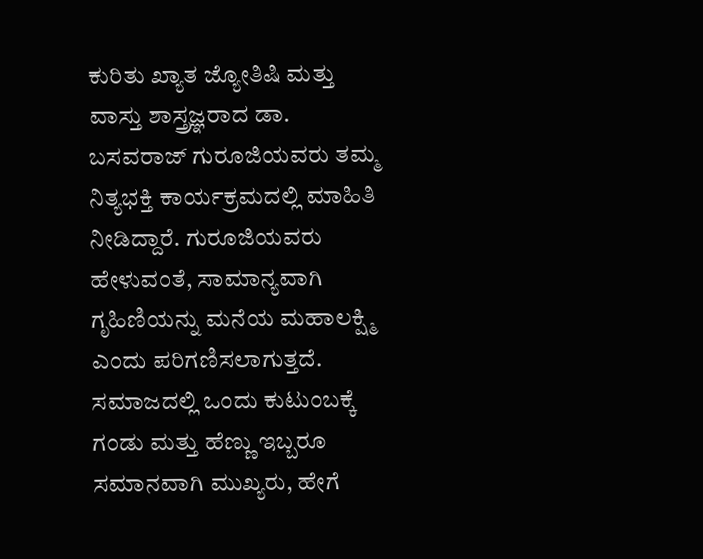ಕುರಿತು ಖ್ಯಾತ ಜ್ಯೋತಿಷಿ ಮತ್ತು ವಾಸ್ತು ಶಾಸ್ತ್ರಜ್ಞರಾದ ಡಾ. ಬಸವರಾಜ್ ಗುರೂಜಿಯವರು ತಮ್ಮ ನಿತ್ಯಭಕ್ತಿ ಕಾರ್ಯಕ್ರಮದಲ್ಲಿ ಮಾಹಿತಿ ನೀಡಿದ್ದಾರೆ. ಗುರೂಜಿಯವರು ಹೇಳುವಂತೆ, ಸಾಮಾನ್ಯವಾಗಿ ಗೃಹಿಣಿಯನ್ನು ಮನೆಯ ಮಹಾಲಕ್ಷ್ಮಿ ಎಂದು ಪರಿಗಣಿಸಲಾಗುತ್ತದೆ. ಸಮಾಜದಲ್ಲಿ ಒಂದು ಕುಟುಂಬಕ್ಕೆ ಗಂಡು ಮತ್ತು ಹೆಣ್ಣು ಇಬ್ಬರೂ ಸಮಾನವಾಗಿ ಮುಖ್ಯರು, ಹೇಗೆ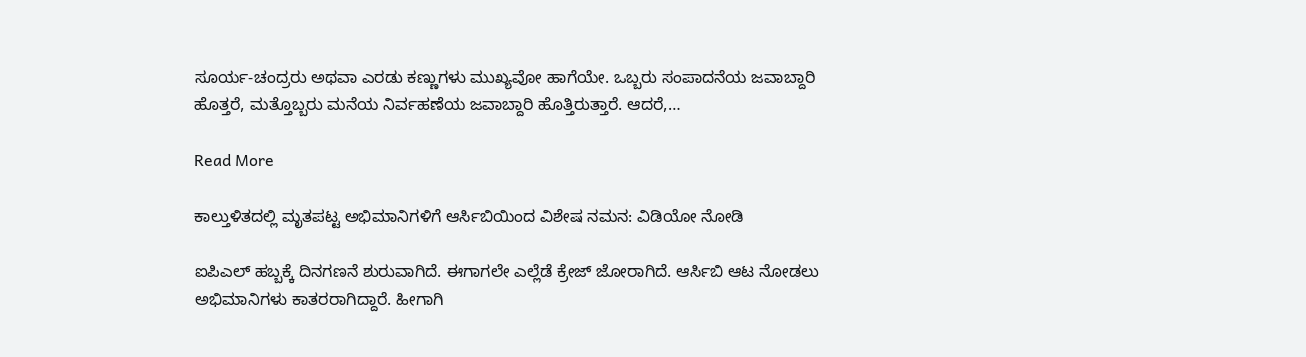ಸೂರ್ಯ-ಚಂದ್ರರು ಅಥವಾ ಎರಡು ಕಣ್ಣುಗಳು ಮುಖ್ಯವೋ ಹಾಗೆಯೇ. ಒಬ್ಬರು ಸಂಪಾದನೆಯ ಜವಾಬ್ದಾರಿ ಹೊತ್ತರೆ, ಮತ್ತೊಬ್ಬರು ಮನೆಯ ನಿರ್ವಹಣೆಯ ಜವಾಬ್ದಾರಿ ಹೊತ್ತಿರುತ್ತಾರೆ. ಆದರೆ,…

Read More

ಕಾಲ್ತುಳಿತದಲ್ಲಿ ಮೃತಪಟ್ಟ ಅಭಿಮಾನಿಗಳಿಗೆ ಆರ್ಸಿಬಿಯಿಂದ ವಿಶೇಷ ನಮನ: ವಿಡಿಯೋ ನೋಡಿ

ಐಪಿಎಲ್ ಹಬ್ಬಕ್ಕೆ ದಿನಗಣನೆ ಶುರುವಾಗಿದೆ. ಈಗಾಗಲೇ ಎಲ್ಲೆಡೆ ಕ್ರೇಜ್ ಜೋರಾಗಿದೆ. ಆರ್ಸಿಬಿ ಆಟ ನೋಡಲು ಅಭಿಮಾನಿಗಳು ಕಾತರರಾಗಿದ್ದಾರೆ. ಹೀಗಾಗಿ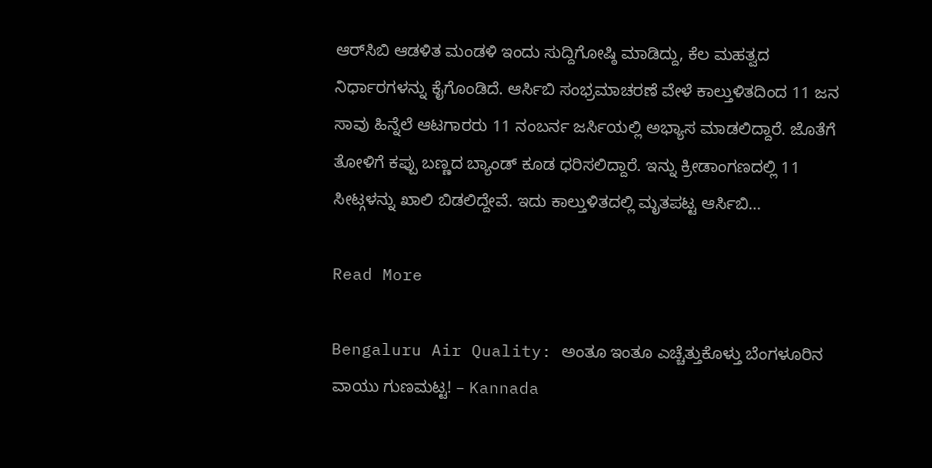ಆರ್‌ಸಿಬಿ ಆಡಳಿತ ಮಂಡಳಿ ಇಂದು ಸುದ್ದಿಗೋಷ್ಠಿ ಮಾಡಿದ್ದು, ಕೆಲ ಮಹತ್ವದ ನಿರ್ಧಾರಗಳನ್ನು ಕೈಗೊಂಡಿದೆ. ಆರ್ಸಿಬಿ ಸಂಭ್ರಮಾಚರಣೆ ವೇಳೆ ಕಾಲ್ತುಳಿತದಿಂದ 11 ಜನ ಸಾವು ಹಿನ್ನೆಲೆ ಆಟಗಾರರು 11 ನಂಬರ್ನ ಜರ್ಸಿಯಲ್ಲಿ ಅಭ್ಯಾಸ ಮಾಡಲಿದ್ದಾರೆ. ಜೊತೆಗೆ ತೋಳಿಗೆ ಕಪ್ಪು ಬಣ್ಣದ ಬ್ಯಾಂಡ್ ಕೂಡ ಧರಿಸಲಿದ್ದಾರೆ. ಇನ್ನು ಕ್ರೀಡಾಂಗಣದಲ್ಲಿ 11 ಸೀಟ್ಗಳನ್ನು ಖಾಲಿ ಬಿಡಲಿದ್ದೇವೆ. ಇದು ಕಾಲ್ತುಳಿತದಲ್ಲಿ ಮೃತಪಟ್ಟ ಆರ್ಸಿಬಿ…

Read More

Bengaluru Air Quality: ಅಂತೂ ಇಂತೂ ಎಚ್ಚೆತ್ತುಕೊಳ್ತು ಬೆಂಗಳೂರಿನ ವಾಯು ಗುಣಮಟ್ಟ! – Kannada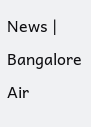News | Bangalore Air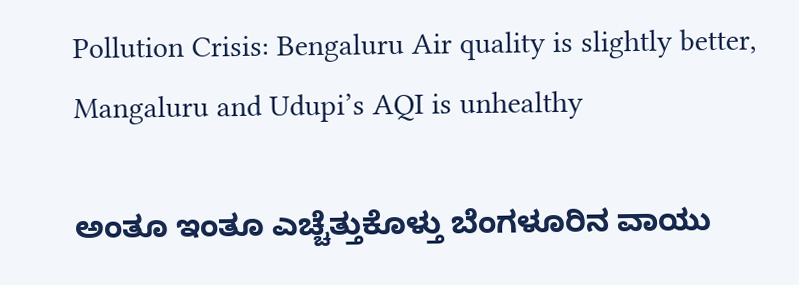Pollution Crisis: Bengaluru Air quality is slightly better, Mangaluru and Udupi’s AQI is unhealthy

ಅಂತೂ ಇಂತೂ ಎಚ್ಚೆತ್ತುಕೊಳ್ತು ಬೆಂಗಳೂರಿನ ವಾಯು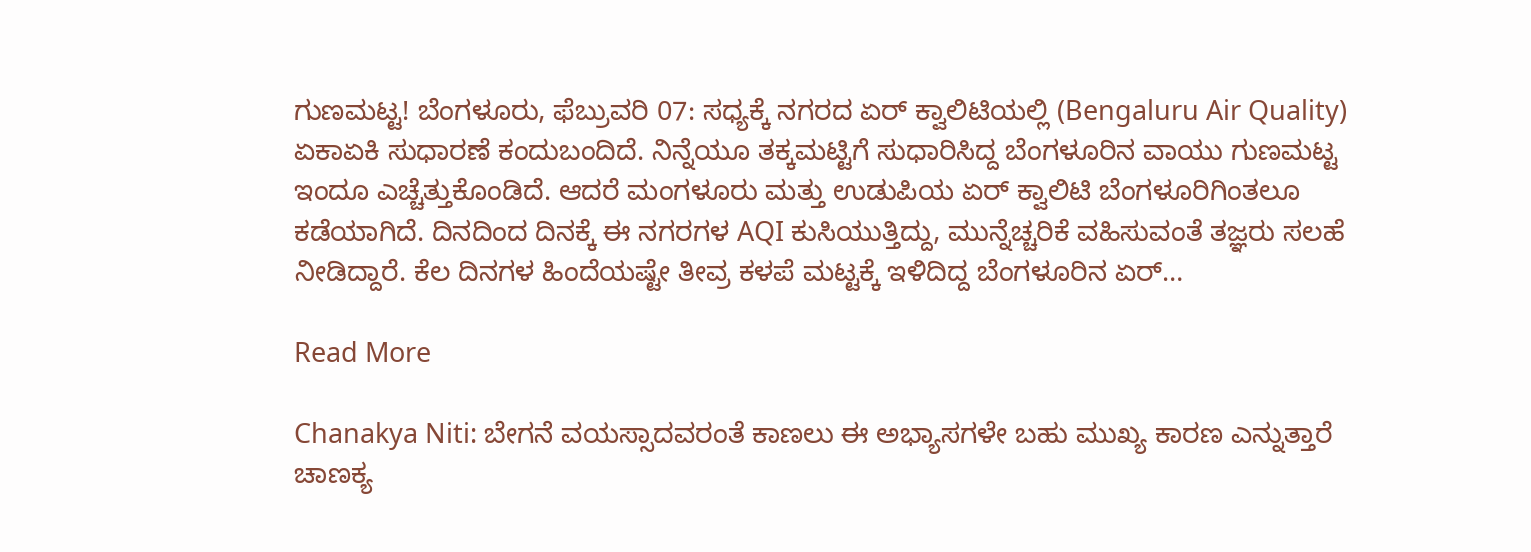ಗುಣಮಟ್ಟ! ಬೆಂಗಳೂರು, ಫೆಬ್ರುವರಿ 07: ಸಧ್ಯಕ್ಕೆ ನಗರದ ಏರ್ ಕ್ವಾಲಿಟಿಯಲ್ಲಿ (Bengaluru Air Quality) ಏಕಾಏಕಿ ಸುಧಾರಣೆ ಕಂದುಬಂದಿದೆ. ನಿನ್ನೆಯೂ ತಕ್ಕಮಟ್ಟಿಗೆ ಸುಧಾರಿಸಿದ್ದ ಬೆಂಗಳೂರಿನ ವಾಯು ಗುಣಮಟ್ಟ ಇಂದೂ ಎಚ್ಚೆತ್ತುಕೊಂಡಿದೆ. ಆದರೆ ಮಂಗಳೂರು ಮತ್ತು ಉಡುಪಿಯ ಏರ್ ಕ್ವಾಲಿಟಿ ಬೆಂಗಳೂರಿಗಿಂತಲೂ ಕಡೆಯಾಗಿದೆ. ದಿನದಿಂದ ದಿನಕ್ಕೆ ಈ ನಗರಗಳ AQI ಕುಸಿಯುತ್ತಿದ್ದು, ಮುನ್ನೆಚ್ಚರಿಕೆ ವಹಿಸುವಂತೆ ತಜ್ಞರು ಸಲಹೆ ನೀಡಿದ್ದಾರೆ. ಕೆಲ ದಿನಗಳ ಹಿಂದೆಯಷ್ಟೇ ತೀವ್ರ ಕಳಪೆ ಮಟ್ಟಕ್ಕೆ ಇಳಿದಿದ್ದ ಬೆಂಗಳೂರಿನ ಏರ್…

Read More

Chanakya Niti: ಬೇಗನೆ ವಯಸ್ಸಾದವರಂತೆ ಕಾಣಲು ಈ ಅಭ್ಯಾಸಗಳೇ ಬಹು ಮುಖ್ಯ ಕಾರಣ ಎನ್ನುತ್ತಾರೆ ಚಾಣಕ್ಯ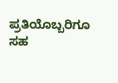ಪ್ರತಿಯೊಬ್ಬರಿಗೂ ಸಹ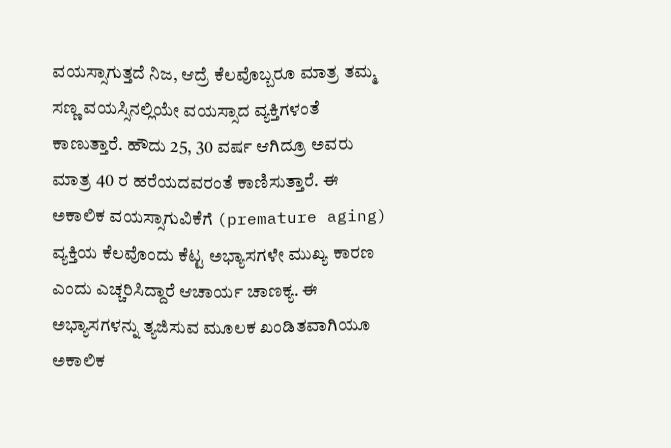ವಯಸ್ಸಾಗುತ್ತದೆ ನಿಜ, ಆದ್ರೆ ಕೆಲವೊಬ್ಬರೂ ಮಾತ್ರ ತಮ್ಮ ಸಣ್ಣ ವಯಸ್ಸಿನಲ್ಲಿಯೇ ವಯಸ್ಸಾದ ವ್ಯಕ್ತಿಗಳಂತೆ ಕಾಣುತ್ತಾರೆ. ಹೌದು 25, 30 ವರ್ಷ ಆಗಿದ್ರೂ ಅವರು ಮಾತ್ರ 40 ರ ಹರೆಯದವರಂತೆ ಕಾಣಿಸುತ್ತಾರೆ. ಈ ಅಕಾಲಿಕ ವಯಸ್ಸಾಗುವಿಕೆಗೆ (premature aging) ವ್ಯಕ್ತಿಯ ಕೆಲವೊಂದು ಕೆಟ್ಟ ಅಭ್ಯಾಸಗಳೇ ಮುಖ್ಯ ಕಾರಣ ಎಂದು ಎಚ್ಚರಿಸಿದ್ದಾರೆ ಆಚಾರ್ಯ ಚಾಣಕ್ಯ. ಈ ಅಭ್ಯಾಸಗಳನ್ನು ತ್ಯಜಿಸುವ ಮೂಲಕ ಖಂಡಿತವಾಗಿಯೂ ಅಕಾಲಿಕ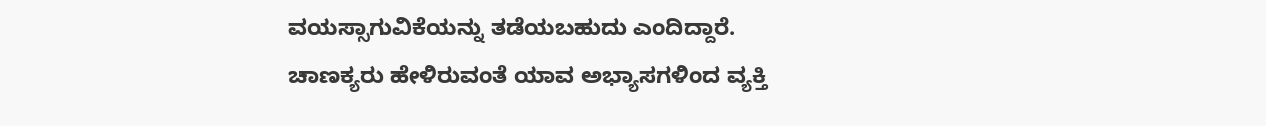ವಯಸ್ಸಾಗುವಿಕೆಯನ್ನು ತಡೆಯಬಹುದು ಎಂದಿದ್ದಾರೆ. ಚಾಣಕ್ಯರು ಹೇಳಿರುವಂತೆ ಯಾವ ಅಭ್ಯಾಸಗಳಿಂದ ವ್ಯಕ್ತಿ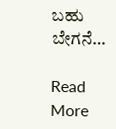ಬಹು ಬೇಗನೆ…

Read More